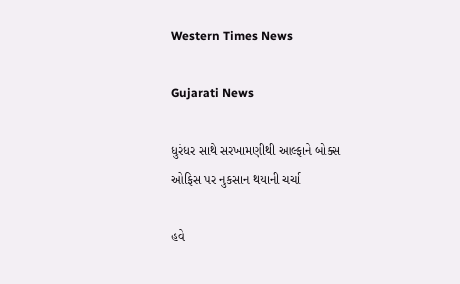Western Times News

Gujarati News

ધુરંધર સાથે સરખામણીથી આલ્ફાને બોક્સ ઓફિસ પર નુકસાન થયાની ચર્ચા

હવે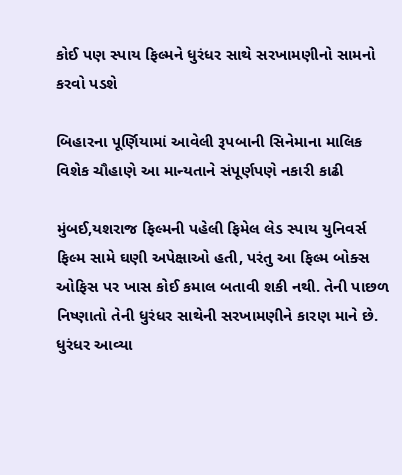કોઈ પણ સ્પાય ફિલ્મને ધુરંધર સાથે સરખામણીનો સામનો કરવો પડશે

બિહારના પૂર્ણિયામાં આવેલી રૂપબાની સિનેમાના માલિક વિશેક ચૌહાણે આ માન્યતાને સંપૂર્ણપણે નકારી કાઢી

મુંબઈ,યશરાજ ફિલ્મની પહેલી ફિમેલ લેડ સ્પાય યુનિવર્સ ફિલ્મ સામે ઘણી અપેક્ષાઓ હતી, પરંતુ આ ફિલ્મ બોક્સ ઓફિસ પર ખાસ કોઈ કમાલ બતાવી શકી નથી. તેની પાછળ નિષ્ણાતો તેની ધુરંધર સાથેની સરખામણીને કારણ માને છે. ધુરંધર આવ્યા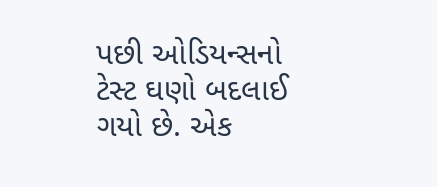પછી ઓડિયન્સનો ટેસ્ટ ઘણો બદલાઈ ગયો છે. એક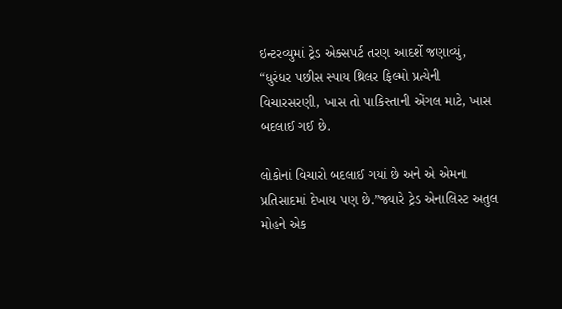ઇન્ટરવ્યુમાં ટ્રેડ એક્સપર્ટ તરણ આદર્શે જણાવ્યું, “ધુરંધર પછીસ સ્પાય થ્રિલર ફિલ્મો પ્રત્યેની વિચારસરણી, ખાસ તો પાકિસ્તાની એંગલ માટે, ખાસ બદલાઈ ગઈ છે.

લોકોનાં વિચારો બદલાઈ ગયાં છે અને એ એમના પ્રતિસાદમાં દેખાય પણ છે.”જ્યારે ટ્રેડ એનાલિસ્ટ અતુલ મોહને એક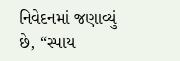નિવેદનમાં જણાવ્યું છે, “સ્પાય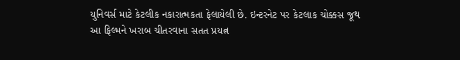યુનિવર્સ માટે કેટલીક નકારાત્મકતા ફેલાયેલી છે. ઇન્ટરનેટ પર કેટલાક ચોક્કસ જૂથ આ ફિલ્મને ખરાબ ચીતરવાના સતત પ્રયત્ન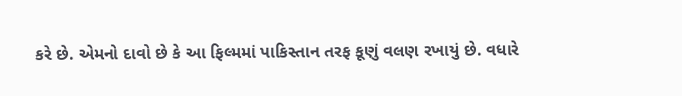કરે છે. એમનો દાવો છે કે આ ફિલ્મમાં પાકિસ્તાન તરફ કૂણું વલણ રખાયું છે. વધારે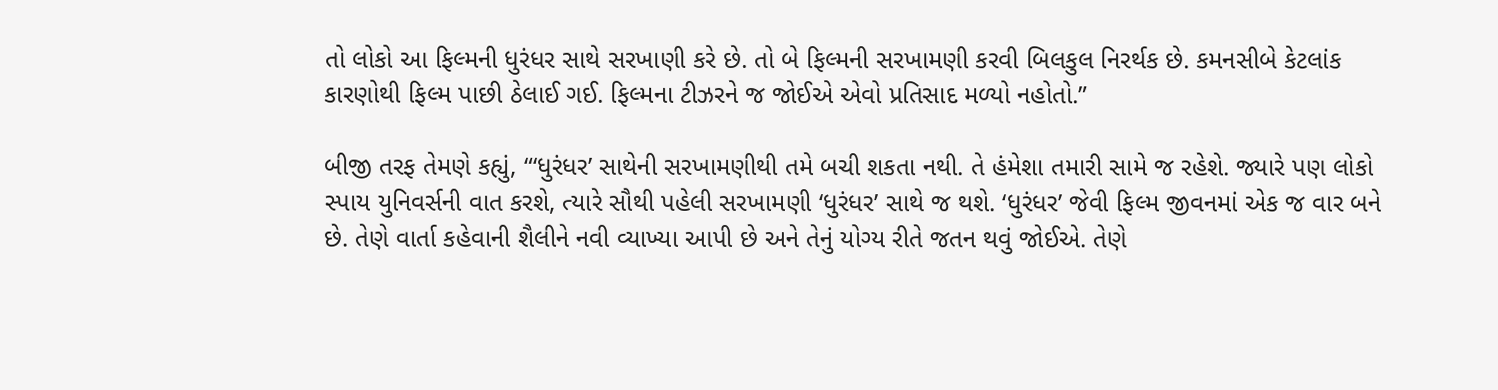તો લોકો આ ફિલ્મની ધુરંધર સાથે સરખાણી કરે છે. તો બે ફિલ્મની સરખામણી કરવી બિલકુલ નિરર્થક છે. કમનસીબે કેટલાંક કારણોથી ફિલ્મ પાછી ઠેલાઈ ગઈ. ફિલ્મના ટીઝરને જ જોઈએ એવો પ્રતિસાદ મળ્યો નહોતો.”

બીજી તરફ તેમણે કહ્યું, “‘ધુરંધર’ સાથેની સરખામણીથી તમે બચી શકતા નથી. તે હંમેશા તમારી સામે જ રહેશે. જ્યારે પણ લોકો સ્પાય યુનિવર્સની વાત કરશે, ત્યારે સૌથી પહેલી સરખામણી ‘ધુરંધર’ સાથે જ થશે. ‘ધુરંધર’ જેવી ફિલ્મ જીવનમાં એક જ વાર બને છે. તેણે વાર્તા કહેવાની શૈલીને નવી વ્યાખ્યા આપી છે અને તેનું યોગ્ય રીતે જતન થવું જોઈએ. તેણે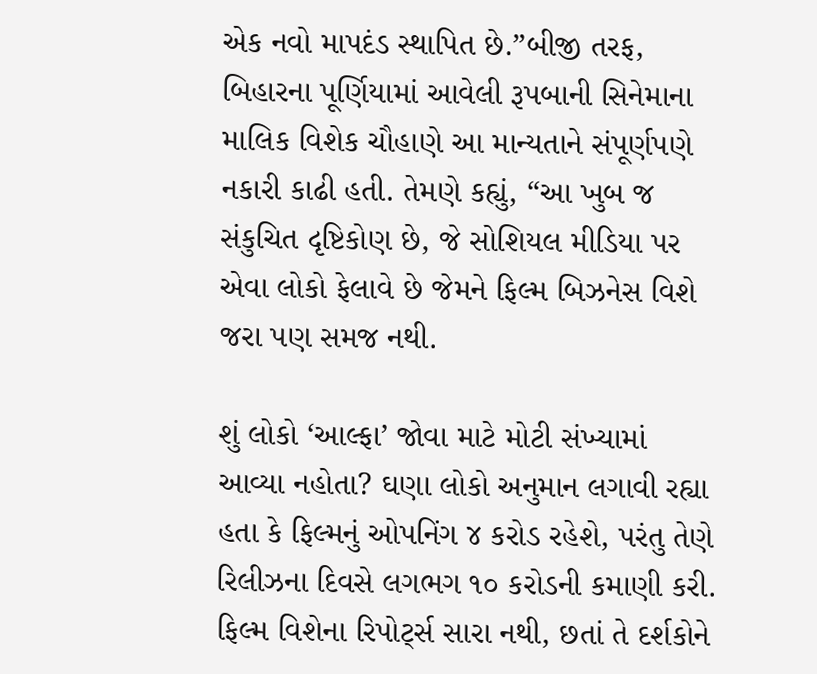એક નવો માપદંડ સ્થાપિત છે.”બીજી તરફ, બિહારના પૂર્ણિયામાં આવેલી રૂપબાની સિનેમાના માલિક વિશેક ચૌહાણે આ માન્યતાને સંપૂર્ણપણે નકારી કાઢી હતી. તેમણે કહ્યું, “આ ખુબ જ સંકુચિત દૃષ્ટિકોણ છે, જે સોશિયલ મીડિયા પર એવા લોકો ફેલાવે છે જેમને ફિલ્મ બિઝનેસ વિશે જરા પણ સમજ નથી.

શું લોકો ‘આલ્ફા’ જોવા માટે મોટી સંખ્યામાં આવ્યા નહોતા? ઘણા લોકો અનુમાન લગાવી રહ્યા હતા કે ફિલ્મનું ઓપનિંગ ૪ કરોડ રહેશે, પરંતુ તેણે રિલીઝના દિવસે લગભગ ૧૦ કરોડની કમાણી કરી. ફિલ્મ વિશેના રિપોટ્‌ર્સ સારા નથી, છતાં તે દર્શકોને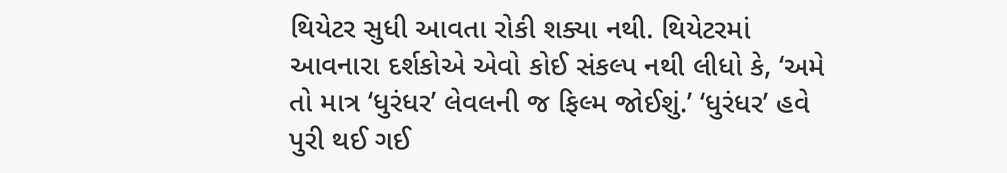થિયેટર સુધી આવતા રોકી શક્યા નથી. થિયેટરમાં આવનારા દર્શકોએ એવો કોઈ સંકલ્પ નથી લીધો કે, ‘અમે તો માત્ર ‘ધુરંધર’ લેવલની જ ફિલ્મ જોઈશું.’ ‘ધુરંધર’ હવે પુરી થઈ ગઈ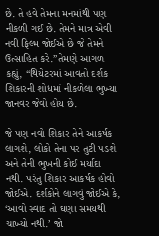છે. તે હવે તેમના મનમાંથી પણ નીકળી ગઈ છે. તેમને માત્ર એવી નવી ફિલ્મ જોઈએ છે જે તેમને ઉત્સાહિત કરે.”તેમણે આગળ કહ્યું, “થિયેટરમાં આવતો દર્શક શિકારની શોધમાં નીકળેલા ભુખ્યા જાનવર જેવો હોય છે.

જે પણ નવો શિકાર તેને આકર્ષક લાગશે, લોકો તેના પર તુટી પડશે અને તેની ભુખની કોઈ મર્યાદા નથી. પરંતુ શિકાર આકર્ષક હોવો જોઈએ. દર્શકોને લાગવું જોઈએ કે, ‘આવો સ્વાદ તો ઘણા સમયથી ચાખ્યો નથી.’ જો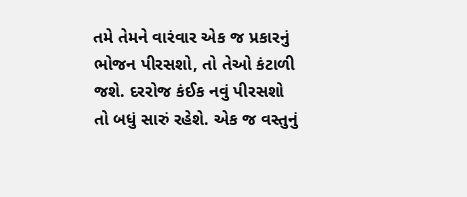તમે તેમને વારંવાર એક જ પ્રકારનું ભોજન પીરસશો, તો તેઓ કંટાળી જશે. દરરોજ કંઈક નવું પીરસશો તો બધું સારું રહેશે. એક જ વસ્તુનું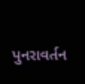પુનરાવર્તન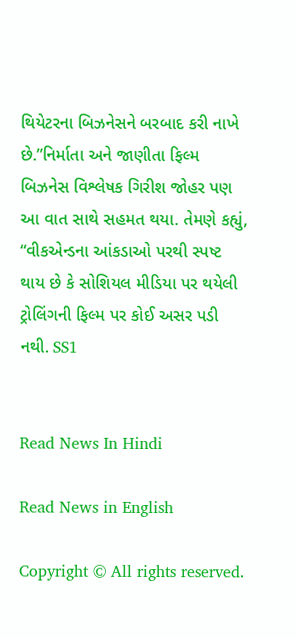થિયેટરના બિઝનેસને બરબાદ કરી નાખે છે.”નિર્માતા અને જાણીતા ફિલ્મ બિઝનેસ વિશ્લેષક ગિરીશ જોહર પણ આ વાત સાથે સહમત થયા. તેમણે કહ્યું, “વીકએન્ડના આંકડાઓ પરથી સ્પષ્ટ થાય છે કે સોશિયલ મીડિયા પર થયેલી ટ્રોલિંગની ફિલ્મ પર કોઈ અસર પડી નથી. SS1


Read News In Hindi

Read News in English

Copyright © All rights reserved.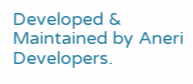Developed & Maintained by Aneri Developers.